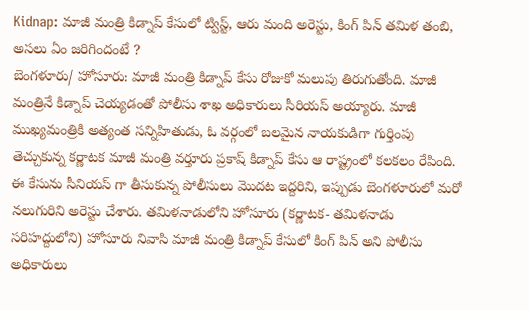Kidnap: మాజీ మంత్రి కిడ్నాప్ కేసులో ట్విస్ట్, ఆరు మంది అరెస్టు, కింగ్ పిన్ తమిళ తంబి, అసలు ఏం జరిగిందంటే ?
బెంగళూరు/ హోసూరు: మాజీ మంత్రి కిడ్నాప్ కేసు రోజుకో మలుపు తిరుగుతోంది. మాజీ మంత్రినే కిడ్నాప్ చెయ్యడంతో పోలీసు శాఖ అధికారులు సీరియస్ అయ్యారు. మాజీ ముఖ్యమంత్రికి అత్యంత సన్నిహితుడు, ఓ వర్గంలో బలమైన నాయకుడిగా గుర్తింపు తెచ్చుకున్న కర్ణాటక మాజీ మంత్రి వర్తూరు ప్రకాష్ కిడ్నాప్ కేసు ఆ రాష్ట్రంలో కలకలం రేపింది. ఈ కేసును సీనియస్ గా తీసుకున్న పోలీసులు మొదట ఇద్దరిని, ఇప్పుడు బెంగళూరులో మరో నలుగురిని అరెస్టు చేశారు. తమిళనాడులోని హోసూరు (కర్ణాటక- తమిళనాడు సరిహద్దులోని) హోసూరు నివాసి మాజీ మంత్రి కిడ్నాప్ కేసులో కింగ్ పిన్ అని పోలీసు అధికారులు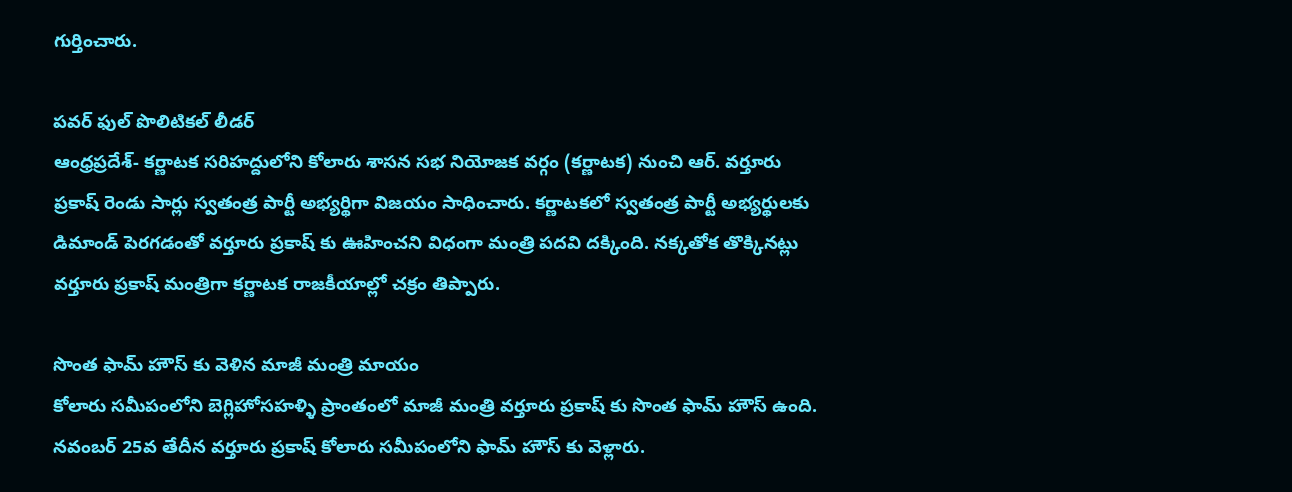గుర్తించారు.

పవర్ ఫుల్ పొలిటికల్ లీడర్
ఆంధ్రప్రదేశ్- కర్ణాటక సరిహద్దులోని కోలారు శాసన సభ నియోజక వర్గం (కర్ణాటక) నుంచి ఆర్. వర్తూరు ప్రకాష్ రెండు సార్లు స్వతంత్ర పార్టీ అభ్యర్థిగా విజయం సాధించారు. కర్ణాటకలో స్వతంత్ర పార్టీ అభ్యర్థులకు డిమాండ్ పెరగడంతో వర్తూరు ప్రకాష్ కు ఊహించని విధంగా మంత్రి పదవి దక్కింది. నక్కతోక తొక్కినట్లు వర్తూరు ప్రకాష్ మంత్రిగా కర్ణాటక రాజకీయాల్లో చక్రం తిప్పారు.

సొంత ఫామ్ హౌస్ కు వెళిన మాజీ మంత్రి మాయం
కోలారు సమీపంలోని బెగ్లిహోసహళ్ళి ప్రాంతంలో మాజీ మంత్రి వర్తూరు ప్రకాష్ కు సొంత ఫామ్ హౌస్ ఉంది. నవంబర్ 25వ తేదీన వర్తూరు ప్రకాష్ కోలారు సమీపంలోని ఫామ్ హౌస్ కు వెళ్లారు.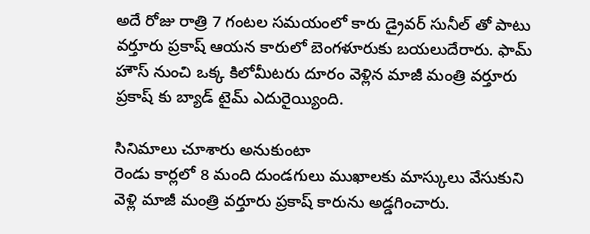అదే రోజు రాత్రి 7 గంటల సమయంలో కారు డ్రైవర్ సునీల్ తో పాటు వర్తూరు ప్రకాష్ ఆయన కారులో బెంగళూరుకు బయలుదేరారు. ఫామ్ హౌస్ నుంచి ఒక్క కిలోమీటరు దూరం వెళ్లిన మాజీ మంత్రి వర్తూరు ప్రకాష్ కు బ్యాడ్ టైమ్ ఎదురైయ్యింది.

సినిమాలు చూశారు అనుకుంటా
రెండు కార్లలో 8 మంది దుండగులు ముఖాలకు మాస్కులు వేసుకుని వెళ్లి మాజీ మంత్రి వర్తూరు ప్రకాష్ కారును అడ్డగించారు.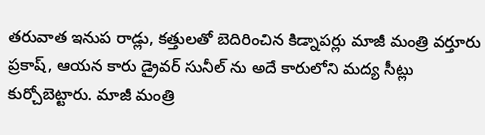తరువాత ఇనుప రాడ్లు, కత్తులతో బెదిరించిన కిడ్నాపర్లు మాజీ మంత్రి వర్తూరు ప్రకాష్, ఆయన కారు డ్రైవర్ సునీల్ ను అదే కారులోని మద్య సీట్లు కుర్చోబెట్టారు. మాజీ మంత్రి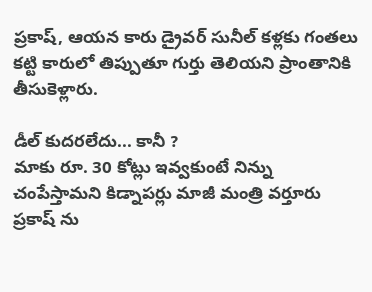ప్రకాష్, ఆయన కారు డ్రైవర్ సునీల్ కళ్లకు గంతలు కట్టి కారులో తిప్పుతూ గుర్తు తెలియని ప్రాంతానికి తీసుకెళ్లారు.

డీల్ కుదరలేదు... కానీ ?
మాకు రూ. 30 కోట్లు ఇవ్వకుంటే నిన్ను చంపేస్తామని కిడ్నాపర్లు మాజీ మంత్రి వర్తూరు ప్రకాష్ ను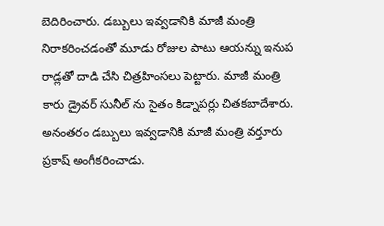బెదిరించారు. డబ్బులు ఇవ్వడానికి మాజీ మంత్రి నిరాకరించడంతో మూడు రోజుల పాటు ఆయన్ను ఇనుప రాడ్లతో దాడి చేసి చిత్రహింసలు పెట్టారు. మాజీ మంత్రి కారు డ్రైవర్ సునీల్ ను సైతం కిడ్నాపర్లు చితకబాదేశారు. అనంతరం డబ్బులు ఇవ్వడానికి మాజీ మంత్రి వర్తూరు ప్రకాష్ అంగీకరించాడు.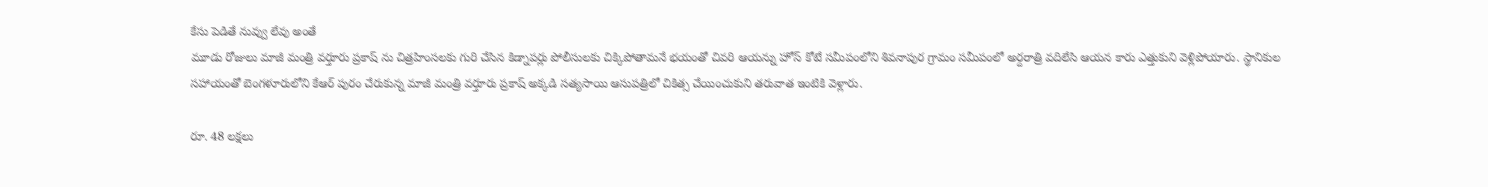కేసు పెడితే నువ్వు లేవు అంతే
మూడు రోజులు మాజీ మంత్రి వర్తూరు ప్రకాష్ ను చిత్రహింసలకు గురి చేసిన కిడ్నాపర్లు పోలీసులకు చిక్కిపోతామనే భయంతో చివరి ఆయన్ను హోస్ కోటే సమీపంలోని శివనాపుర గ్రామం సమీపంలో అర్దరాత్రి వదిలేసి ఆయన కారు ఎత్తుకుని వెళ్లిపోయారు. స్థానికుల సహాయంతో బెంగళూరులోని కేఆర్ పురం చేరుకున్న మాజీ మంత్రి వర్తూరు ప్రకాష్ అక్కడి సత్యసాయి ఆసుపత్రిలో చికిత్స చేయించుకుని తరువాత ఇంటికి వెళ్లారు.

రూ. 48 లక్షలు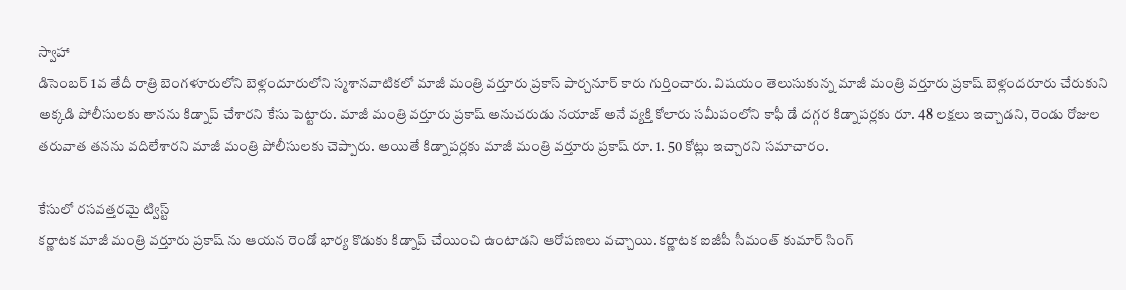స్వాహా
డిసెంబర్ 1వ తేదీ రాత్రి బెంగళూరులోని బెళ్లందూరులోని స్మశానవాటికలో మాజీ మంత్రి వర్తూరు ప్రకాస్ పార్చనూర్ కారు గుర్తించారు. విషయం తెలుసుకున్న మాజీ మంత్రి వర్తూరు ప్రకాష్ బెళ్లందరూరు చేరుకుని అక్కడి పోలీసులకు తానను కిడ్నాప్ చేశారని కేసు పెట్టారు. మాజీ మంత్రి వర్తూరు ప్రకాష్ అనుచరుడు నయాజ్ అనే వ్యక్తి కోలారు సమీపంలోని కాఫీ డే దగ్గర కిడ్నాపర్లకు రూ. 48 లక్షలు ఇచ్చాడని, రెండు రోజుల తరువాత తనను వదిలేశారని మాజీ మంత్రి పోలీసులకు చెప్పారు. అయితే కిడ్నాపర్లకు మాజీ మంత్రి వర్తూరు ప్రకాష్ రూ. 1. 50 కోట్లు ఇచ్చారని సమాచారం.

కేసులో రసవత్తరమై ట్విస్ట్
కర్ణాటక మాజీ మంత్రి వర్తూరు ప్రకాష్ ను ఆయన రెండో భార్య కొడుకు కిడ్నాప్ చేయించి ఉంటాడని ఆరోపణలు వచ్చాయి. కర్ణాటక ఐజీపీ సీమంత్ కుమార్ సింగ్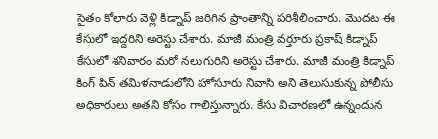సైతం కోలారు వెళ్లి కిడ్నాప్ జరిగిన ప్రాంతాన్ని పరిశీలించారు. మొదట ఈ కేసులో ఇద్దరిని అరెస్టు చేశారు. మాజీ మంత్రి వర్తూరు ప్రకాష్ కిడ్నాప్ కేసులో శనివారం మరో నలుగురిని అరెస్టు చేశారు. మాజీ మంత్రి కిడ్నాప్ కింగ్ పిన్ తమిళనాడులోని హోసూరు నివాసి అని తెలుసుకున్న పోలీసు అధికారులు అతని కోసం గాలిస్తున్నారు. కేసు విచారణలో ఉన్నందున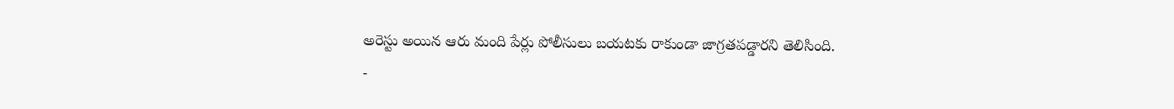అరెస్టు అయిన ఆరు మంది పేర్లు పోలీసులు బయటకు రాకుండా జాగ్రతపడ్డారని తెలిసింది.
-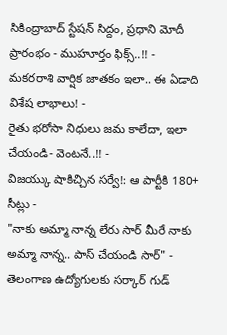సికింద్రాబాద్ స్టేషన్ సిద్దం, ప్రధాని మోదీ ప్రారంభం - ముహూర్తం ఫిక్స్..!! -
మకరరాశి వార్షిక జాతకం ఇలా.. ఈ ఏడాది విశేష లాభాలు! -
రైతు భరోసా నిధులు జమ కాలేదా, ఇలా చేయండి- వెంటనే..!! -
విజయ్కు షాకిచ్చిన సర్వే!: ఆ పార్టీకి 180+ సీట్లు -
"నాకు అమ్మా నాన్న లేరు సార్ మీరే నాకు అమ్మా నాన్న.. పాస్ చేయండి సార్" -
తెలంగాణ ఉద్యోగులకు సర్కార్ గుడ్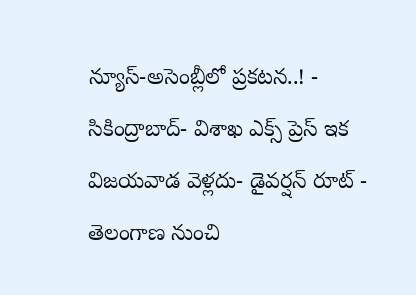న్యూస్-అసెంబ్లీలో ప్రకటన..! -
సికింద్రాబాద్- విశాఖ ఎక్స్ ప్రెస్ ఇక విజయవాడ వెళ్లదు- డైవర్షన్ రూట్ -
తెలంగాణ నుంచి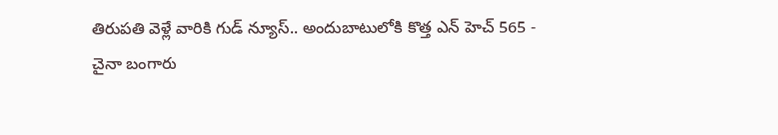తిరుపతి వెళ్లే వారికి గుడ్ న్యూస్.. అందుబాటులోకి కొత్త ఎన్ హెచ్ 565 -
చైనా బంగారు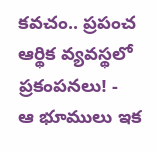కవచం.. ప్రపంచ ఆర్థిక వ్యవస్థలో ప్రకంపనలు! -
ఆ భూములు ఇక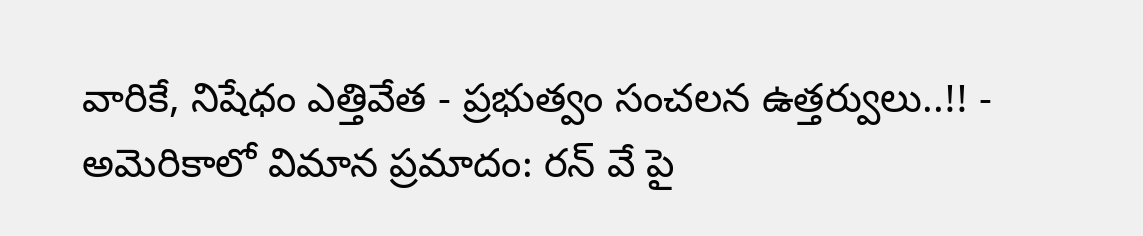వారికే, నిషేధం ఎత్తివేత - ప్రభుత్వం సంచలన ఉత్తర్వులు..!! -
అమెరికాలో విమాన ప్రమాదం: రన్ వే పై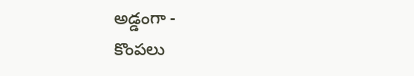అడ్డంగా -
కొంపలు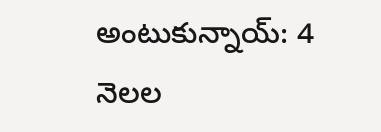అంటుకున్నాయ్: 4 నెలల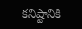కనిష్టానికి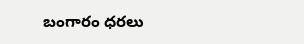బంగారం ధరలు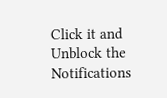Click it and Unblock the Notifications